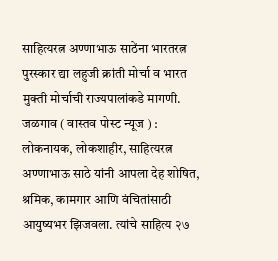साहित्यरत्न अण्णाभाऊ साठेंना भारतरत्न पुरस्कार द्या लहुजी क्रांती मोर्चा व भारत मुक्ती मोर्चाची राज्यपालांकडे मागणी.
जळगाव ( वास्तव पोस्ट न्यूज ) : लोकनायक, लोकशाहीर, साहित्यरत्न अण्णाभाऊ साठे यांनी आपला देह शोषित, श्रमिक, कामगार आणि वंचितांसाठी आयुष्यभर झिजवला. त्यांचे साहित्य २७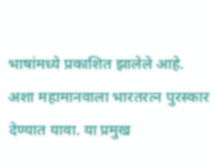भाषांमध्ये प्रकाशित झालेले आहे. अशा महामानवाला भारतरत्न पुरस्कार देण्यात यावा. या प्रमुख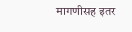मागणीसह इतर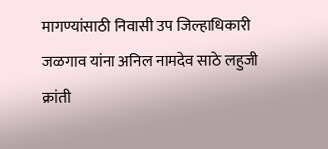मागण्यांसाठी निवासी उप जिल्हाधिकारी जळगाव यांना अनिल नामदेव साठे लहुजी क्रांती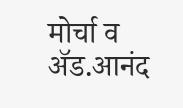मोर्चा व ॲड.आनंद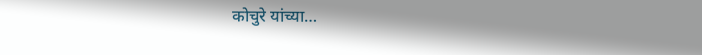कोचुरे यांच्या…